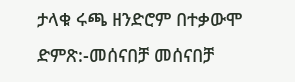ታላቁ ሩጫ ዘንድሮም በተቃውሞ ድምጽ:-መሰናበቻ መሰናበቻ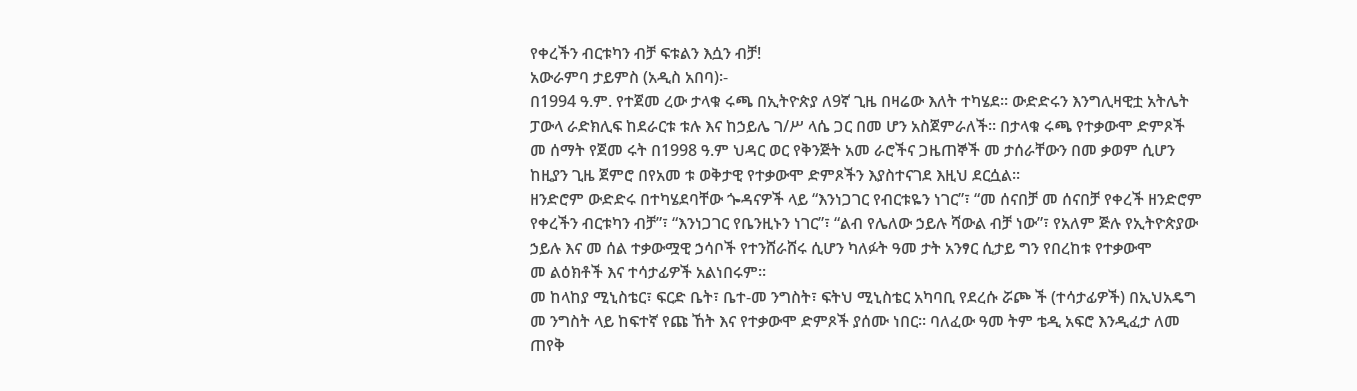የቀረችን ብርቱካን ብቻ ፍቱልን እሷን ብቻ!
አውራምባ ታይምስ (አዲስ አበባ)፡-
በ1994 ዓ.ም. የተጀመ ረው ታላቁ ሩጫ በኢትዮጵያ ለ9ኛ ጊዜ በዛሬው እለት ተካሄደ፡፡ ውድድሩን እንግሊዛዊቷ አትሌት ፓውላ ራድክሊፍ ከደራርቱ ቱሉ እና ከኃይሌ ገ/ሥ ላሴ ጋር በመ ሆን አስጀምራለች፡፡ በታላቁ ሩጫ የተቃውሞ ድምጾች መ ሰማት የጀመ ሩት በ1998 ዓ.ም ህዳር ወር የቅንጅት አመ ራሮችና ጋዜጠኞች መ ታሰራቸውን በመ ቃወም ሲሆን ከዚያን ጊዜ ጀምሮ በየአመ ቱ ወቅታዊ የተቃውሞ ድምጾችን እያስተናገደ እዚህ ደርሷል፡፡
ዘንድሮም ውድድሩ በተካሄደባቸው ጐዳናዎች ላይ “እንነጋገር የብርቱዬን ነገር”፣ “መ ሰናበቻ መ ሰናበቻ የቀረች ዘንድሮም የቀረችን ብርቱካን ብቻ”፣ “እንነጋገር የቤንዚኑን ነገር”፣ “ልብ የሌለው ኃይሉ ሻውል ብቻ ነው”፣ የአለም ጅሉ የኢትዮጵያው ኃይሉ እና መ ሰል ተቃውሟዊ ኃሳቦች የተንሸራሸሩ ሲሆን ካለፉት ዓመ ታት አንፃር ሲታይ ግን የበረከቱ የተቃውሞ
መ ልዕክቶች እና ተሳታፊዎች አልነበሩም፡፡
መ ከላከያ ሚኒስቴር፣ ፍርድ ቤት፣ ቤተ-መ ንግስት፣ ፍትህ ሚኒስቴር አካባቢ የደረሱ ሯጮ ች (ተሳታፊዎች) በኢህአዴግ መ ንግስት ላይ ከፍተኛ የጩ ኸት እና የተቃውሞ ድምጾች ያሰሙ ነበር፡፡ ባለፈው ዓመ ትም ቴዲ አፍሮ እንዲፈታ ለመ ጠየቅ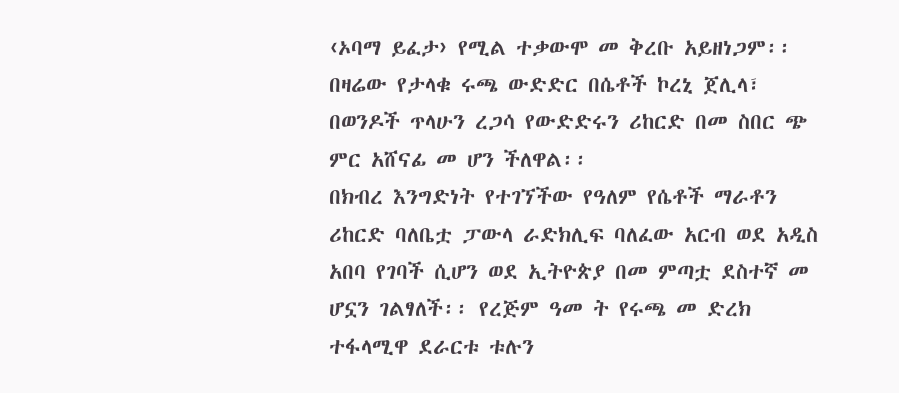‹ኦባማ ይፈታ› የሚል ተቃውሞ መ ቅረቡ አይዘነጋም፡፡ በዛሬው የታላቁ ሩጫ ውድድር በሴቶች ኮረኒ ጀሊላ፣ በወንዶች ጥላሁን ረጋሳ የውድድሩን ሪከርድ በመ ስበር ጭ ምር አሸናፊ መ ሆን ችለዋል፡፡
በክብረ እንግድነት የተገኘችው የዓለም የሴቶች ማራቶን ሪከርድ ባለቤቷ ፓውላ ራድክሊፍ ባለፈው አርብ ወደ አዲስ አበባ የገባች ሲሆን ወደ ኢትዮጵያ በመ ምጣቷ ደስተኛ መ ሆኗን ገልፃለች፡፡ የረጅም ዓመ ት የሩጫ መ ድረክ ተፋላሚዋ ደራርቱ ቱሉን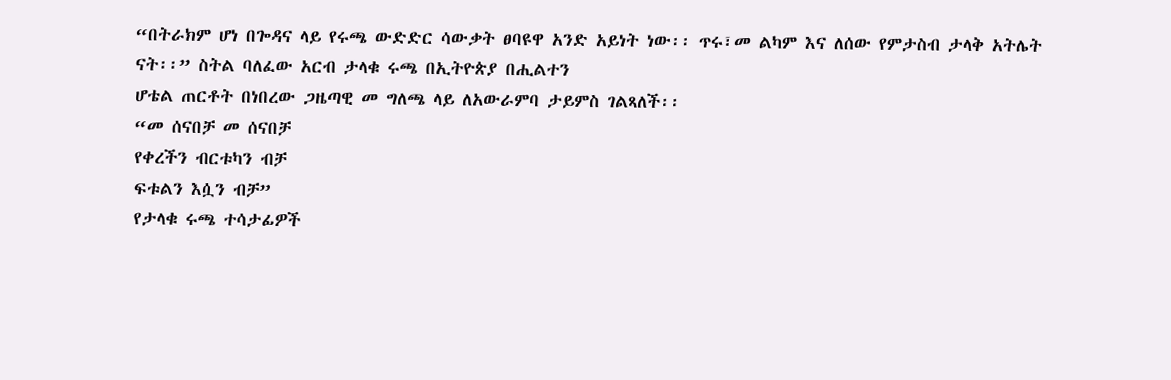“በትራክም ሆነ በጐዳና ላይ የሩጫ ውድድር ሳውቃት ፀባዩዋ አንድ አይነት ነው፡፡ ጥሩ፣መ ልካም እና ለሰው የምታስብ ታላቅ አትሌት ናት፡፡” ስትል ባለፈው አርብ ታላቁ ሩጫ በኢትዮጵያ በሒልተን
ሆቴል ጠርቶት በነበረው ጋዜጣዊ መ ግለጫ ላይ ለአውራምባ ታይምስ ገልጻለች፡፡
“መ ሰናበቻ መ ሰናበቻ
የቀረችን ብርቱካን ብቻ
ፍቱልን እሷን ብቻ”
የታላቁ ሩጫ ተሳታፊዎች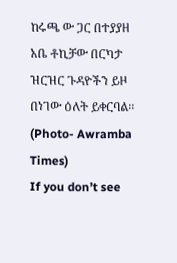ከሩጫ ው ጋር በተያያዘ አቤ ቶኪቻው በርካታ ዝርዝር ጉዳዮችን ይዞ በነገው ዕለት ይቀርባል፡፡
(Photo- Awramba Times)
If you don’t see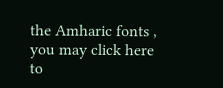the Amharic fonts , you may click here to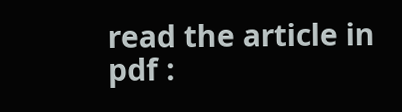read the article in pdf :